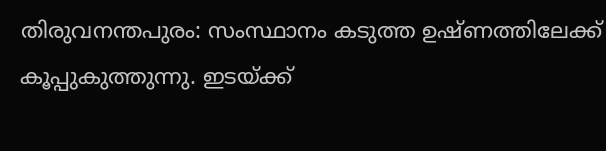തിരുവനന്തപുരം: സംസ്ഥാനം കടുത്ത ഉഷ്ണത്തിലേക്ക് കൂപ്പുകുത്തുന്നു. ഇടയ്ക്ക്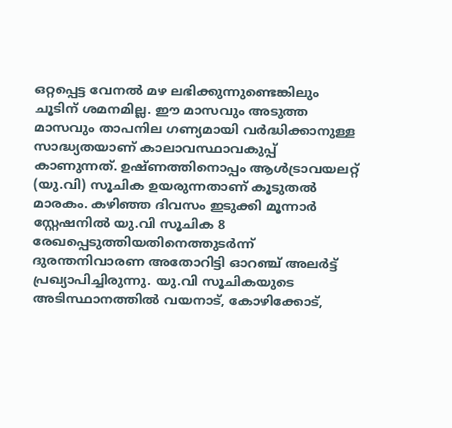ഒറ്റപ്പെട്ട വേനൽ മഴ ലഭിക്കുന്നുണ്ടെങ്കിലും ചൂടിന് ശമനമില്ല. ഈ മാസവും അടുത്ത മാസവും താപനില ഗണ്യമായി വർദ്ധിക്കാനുള്ള സാദ്ധ്യതയാണ് കാലാവസ്ഥാവകുപ്പ് കാണുന്നത്. ഉഷ്ണത്തിനൊപ്പം ആൾട്രാവയലറ്റ് (യു.വി) സൂചിക ഉയരുന്നതാണ് കൂടുതൽ മാരകം. കഴിഞ്ഞ ദിവസം ഇടുക്കി മൂന്നാർ സ്റ്റേഷനിൽ യു.വി സൂചിക 8 രേഖപ്പെടുത്തിയതിനെത്തുടർന്ന് ദുരന്തനിവാരണ അതോറിട്ടി ഓറഞ്ച് അലർട്ട് പ്രഖ്യാപിച്ചിരുന്നു. യു.വി സൂചികയുടെ അടിസ്ഥാനത്തിൽ വയനാട്, കോഴിക്കോട്,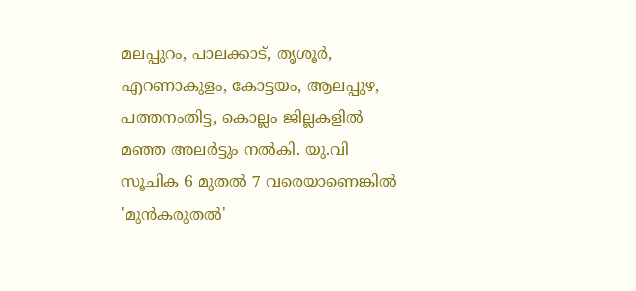മലപ്പുറം, പാലക്കാട്, തൃശൂർ, എറണാകുളം, കോട്ടയം, ആലപ്പുഴ, പത്തനംതിട്ട, കൊല്ലം ജില്ലകളിൽ മഞ്ഞ അലർട്ടും നൽകി. യു.വി സൂചിക 6 മുതൽ 7 വരെയാണെങ്കിൽ 'മുൻകരുതൽ'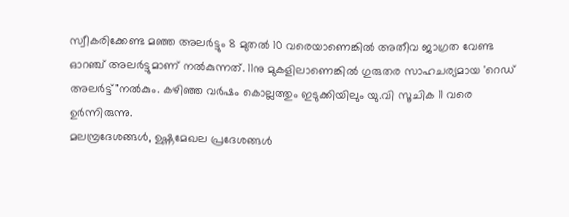സ്വീകരിക്കേണ്ട മഞ്ഞ അലർട്ടും 8 മുതൽ 10 വരെയാണെങ്കിൽ അതീവ ജാഗ്രത വേണ്ട ഓറഞ്ച് അലർട്ടുമാണ് നൽകുന്നത്. 11നു മുകളിലാണെങ്കിൽ ഗുരുതര സാഹചര്യമായ 'റെഡ് അലർട്ട്"നൽകും. കഴിഞ്ഞ വർഷം കൊല്ലത്തും ഇടുക്കിയിലും യു.വി സൂചിക 11 വരെ ഉർന്നിരുന്നു.
മലമ്പ്രദേശങ്ങൾ, ഉഷ്ണമേഖല പ്രദേശങ്ങൾ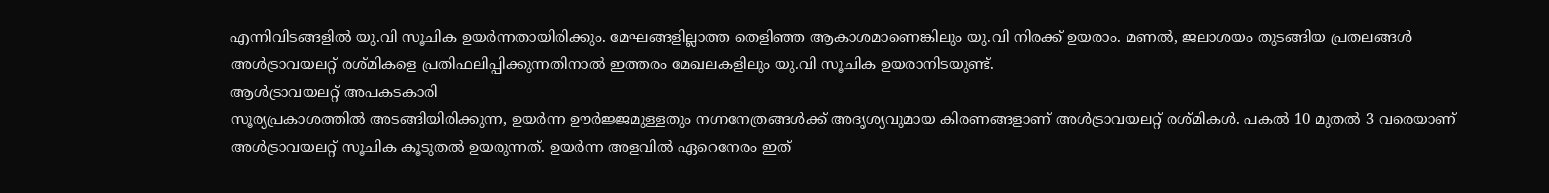എന്നിവിടങ്ങളിൽ യു.വി സൂചിക ഉയർന്നതായിരിക്കും. മേഘങ്ങളില്ലാത്ത തെളിഞ്ഞ ആകാശമാണെങ്കിലും യു.വി നിരക്ക് ഉയരാം. മണൽ, ജലാശയം തുടങ്ങിയ പ്രതലങ്ങൾ അൾട്രാവയലറ്റ് രശ്മികളെ പ്രതിഫലിപ്പിക്കുന്നതിനാൽ ഇത്തരം മേഖലകളിലും യു.വി സൂചിക ഉയരാനിടയുണ്ട്.
ആൾട്രാവയലറ്റ് അപകടകാരി
സൂര്യപ്രകാശത്തിൽ അടങ്ങിയിരിക്കുന്ന, ഉയർന്ന ഊർജ്ജമുള്ളതും നഗ്നനേത്രങ്ങൾക്ക് അദൃശ്യവുമായ കിരണങ്ങളാണ് അൾട്രാവയലറ്റ് രശ്മികൾ. പകൽ 10 മുതൽ 3 വരെയാണ് അൾട്രാവയലറ്റ് സൂചിക കൂടുതൽ ഉയരുന്നത്. ഉയർന്ന അളവിൽ ഏറെനേരം ഇത്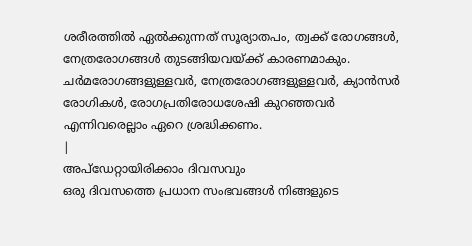ശരീരത്തിൽ ഏൽക്കുന്നത് സൂര്യാതപം, ത്വക്ക് രോഗങ്ങൾ, നേത്രരോഗങ്ങൾ തുടങ്ങിയവയ്ക്ക് കാരണമാകും. ചർമരോഗങ്ങളുള്ളവർ, നേത്രരോഗങ്ങളുള്ളവർ, ക്യാൻസർ രോഗികൾ, രോഗപ്രതിരോധശേഷി കുറഞ്ഞവർ എന്നിവരെല്ലാം ഏറെ ശ്രദ്ധിക്കണം.
|
അപ്ഡേറ്റായിരിക്കാം ദിവസവും
ഒരു ദിവസത്തെ പ്രധാന സംഭവങ്ങൾ നിങ്ങളുടെ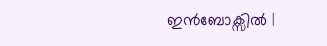ഇൻബോക്സിൽ |